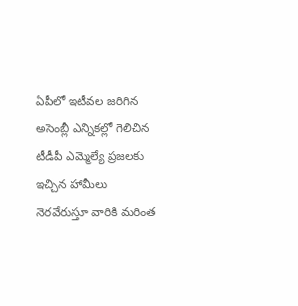ఏపీలో ఇటీవల జరిగిన అసెంబ్లీ ఎన్నికల్లో గెలిచిన టీడీపీ ఎమ్మెల్యే ప్రజలకు ఇచ్చిన హామీలు నెరవేరుస్తూ వారికి మరింత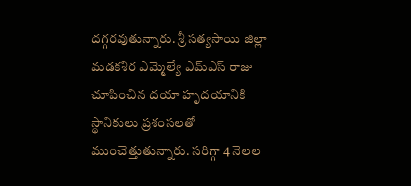దగ్గరవుతున్నారు. శ్రీ సత్యసాయి జిల్లా మడకశిర ఎమ్మెల్యే ఎమ్ఎస్ రాజు చూపించిన దయా హృదయానికి స్థానికులు ప్రశంసలతో ముంచెత్తుతున్నారు. సరిగ్గా 4 నెలల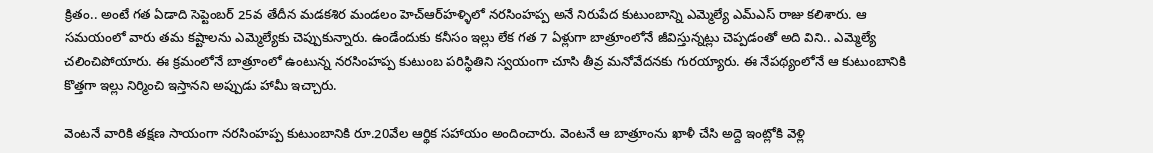క్రితం.. అంటే గత ఏడాది సెప్టెంబర్ 25వ తేదీన మడకశిర మండలం హెచ్ఆర్‌హళ్ళిలో నరసింహప్ప అనే నిరుపేద కుటుంబాన్ని ఎమ్మెల్యే ఎమ్ఎస్ రాజు కలిశారు. ఆ సమయంలో వారు తమ కష్టాలను ఎమ్మెల్యేకు చెప్పుకున్నారు. ఉండేందుకు కనీసం ఇల్లు లేక గత 7 ఏళ్లుగా బాత్రూంలోనే జీవిస్తున్నట్లు చెప్పడంతో అది విని.. ఎమ్మెల్యే చలించిపోయారు. ఈ క్రమంలోనే బాత్రూంలో ఉంటున్న నరసింహప్ప కుటుంబ పరిస్థితిని స్వయంగా చూసి తీవ్ర మనోవేదనకు గురయ్యారు. ఈ నేపథ్యంలోనే ఆ కుటుంబానికి కొత్తగా ఇల్లు నిర్మించి ఇస్తానని అప్పుడు హామీ ఇచ్చారు.

వెంటనే వారికి తక్షణ సాయంగా నరసింహప్ప కుటుంబానికి రూ.20వేల ఆర్థిక సహాయం అందించారు. వెంటనే ఆ బాత్రూంను ఖాళీ చేసి అద్దె ఇంట్లోకి వెళ్లి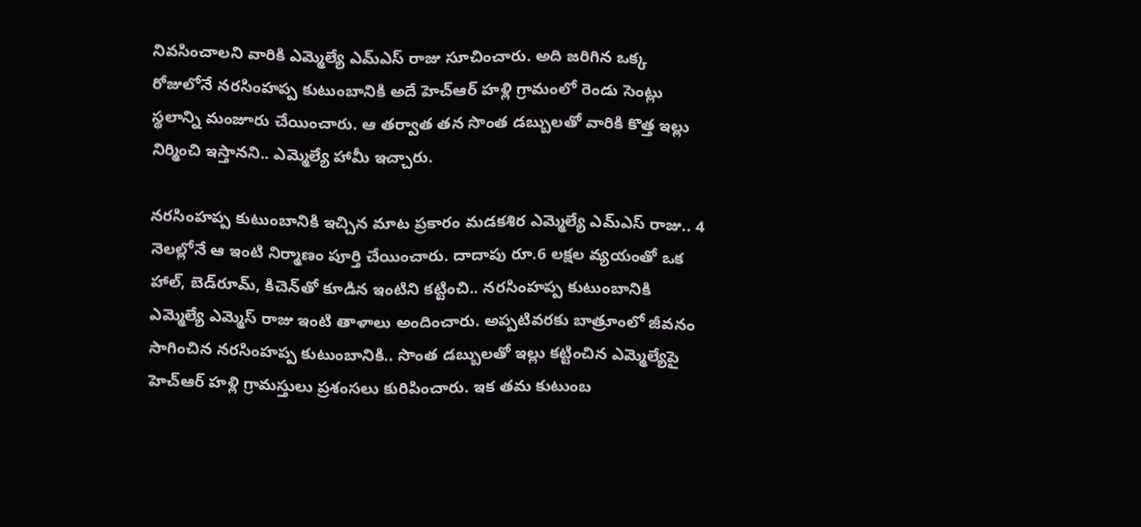నివసించాలని వారికి ఎమ్మెల్యే ఎమ్ఎస్ రాజు సూచించారు. అది జరిగిన ఒక్క రోజులోనే నరసింహప్ప కుటుంబానికి అదే హెచ్ఆర్ హళ్లి గ్రామంలో రెండు సెంట్లు స్థలాన్ని మంజూరు చేయించారు. ఆ తర్వాత తన సొంత డబ్బులతో వారికి కొత్త ఇల్లు నిర్మించి ఇస్తానని.. ఎమ్మెల్యే హామీ ఇచ్చారు.

నరసింహప్ప కుటుంబానికి ఇచ్చిన మాట ప్రకారం మడకశిర ఎమ్మెల్యే ఎమ్ఎస్ రాజు.. 4 నెలల్లోనే ఆ ఇంటి నిర్మాణం పూర్తి చేయించారు. దాదాపు రూ.6 లక్షల వ్యయంతో ఒక హాల్, బెడ్‌రూమ్, కిచెన్‌తో కూడిన ఇంటిని కట్టించి.. నరసింహప్ప కుటుంబానికి ఎమ్మెల్యే ఎమ్మెస్ రాజు ఇంటి తాళాలు అందించారు. అప్పటివరకు బాత్రూంలో జీవనం సాగించిన నరసింహప్ప కుటుంబానికి.. సొంత డబ్బులతో ఇల్లు కట్టించిన ఎమ్మెల్యేపై హెచ్ఆర్ హళ్లి గ్రామస్తులు ప్రశంసలు కురిపించారు. ఇక తమ కుటుంబ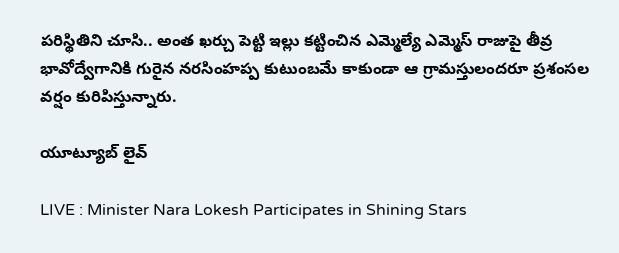పరిస్థితిని చూసి.. అంత ఖర్చు పెట్టి ఇల్లు కట్టించిన ఎమ్మెల్యే ఎమ్మెస్ రాజుపై తీవ్ర భావోద్వేగానికి గురైన నరసింహప్ప కుటుంబమే కాకుండా ఆ గ్రామస్తులందరూ ప్రశంసల వర్షం కురిపిస్తున్నారు.

యూట్యూబ్ లైవ్

LIVE : Minister Nara Lokesh Participates in Shining Stars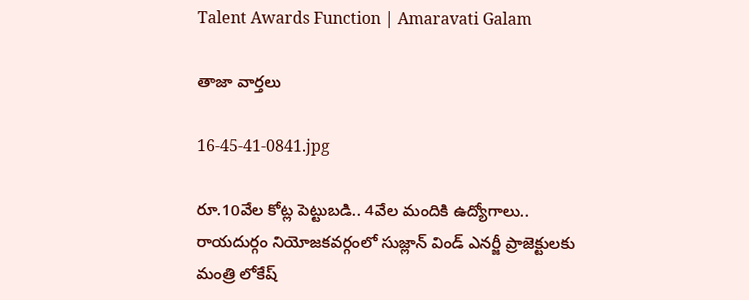Talent Awards Function | Amaravati Galam

తాజా వార్తలు

16-45-41-0841.jpg

రూ.10వేల కోట్ల పెట్టుబడి.. 4వేల మందికి ఉద్యోగాలు.. రాయదుర్గం నియోజకవర్గంలో సుజ్లాన్ విండ్ ఎనర్జీ ప్రాజెక్టులకు మంత్రి లోకేష్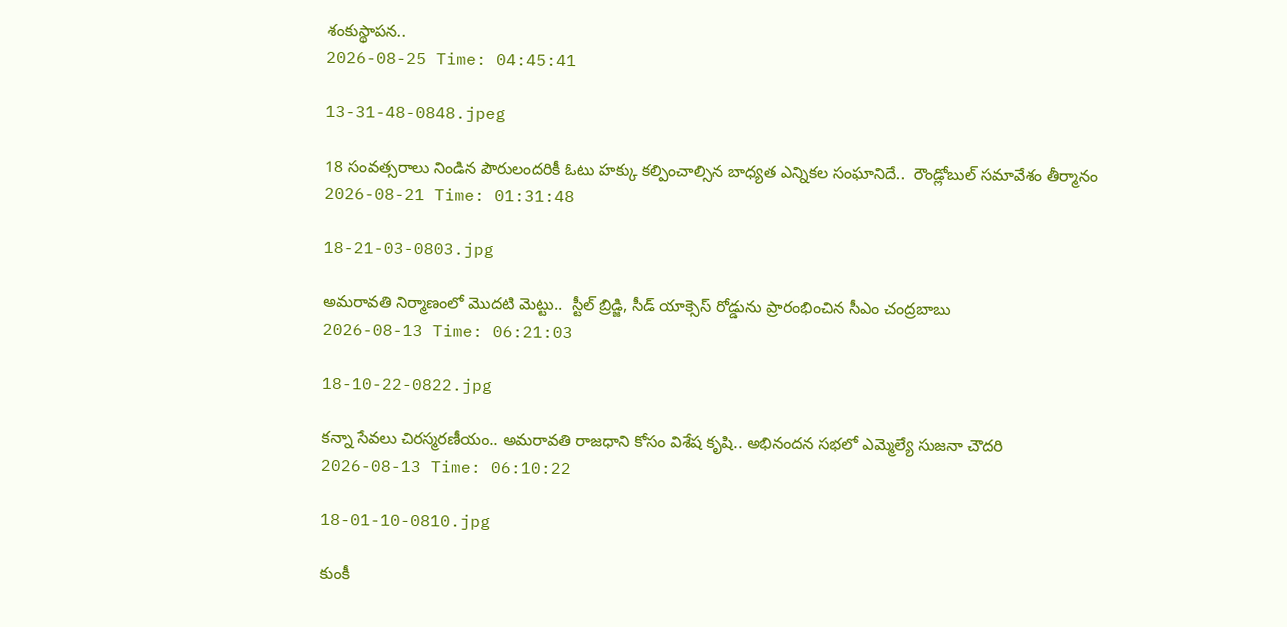శంకుస్థాపన..
2026-08-25 Time: 04:45:41

13-31-48-0848.jpeg

18 సంవత్సరాలు నిండిన పౌరులందరికీ ఓటు హక్కు కల్పించాల్సిన బాధ్యత ఎన్నికల సంఘానిదే..  రౌండ్లోబుల్ సమావేశం తీర్మానం
2026-08-21 Time: 01:31:48

18-21-03-0803.jpg

అమరావతి నిర్మాణంలో మొదటి మెట్టు..  స్టీల్ బ్రిడ్జి, సీడ్ యాక్సెస్ రోడ్డును ప్రారంభించిన సీఎం చంద్రబాబు
2026-08-13 Time: 06:21:03

18-10-22-0822.jpg

కన్నా సేవలు చిరస్మరణీయం.. అమరావతి రాజధాని కోసం విశేష కృషి.. అభినందన సభలో ఎమ్మెల్యే సుజనా చౌదరి
2026-08-13 Time: 06:10:22

18-01-10-0810.jpg

కుంకీ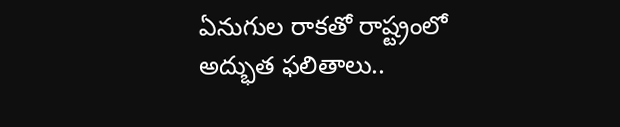ఏనుగుల రాకతో రాష్ట్రంలో అద్భుత ఫలితాలు..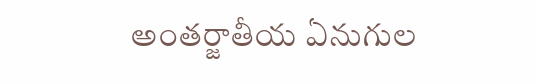అంతర్జాతీయ ఏనుగుల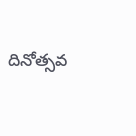దినోత్సవ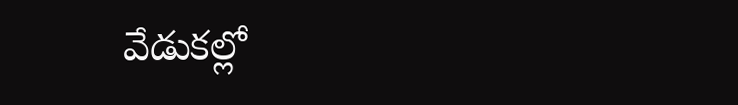వేడుకల్లో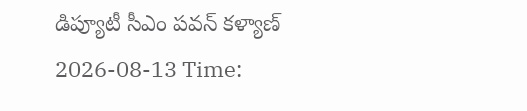డిప్యూటీ సీఎం పవన్ కళ్యాణ్
2026-08-13 Time: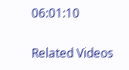06:01:10

Related Videos